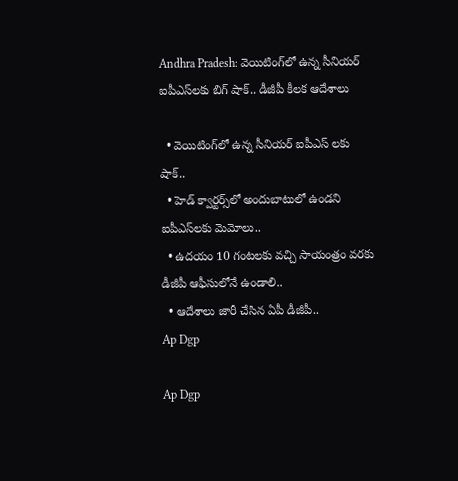Andhra Pradesh: వెయిటింగ్‌లో ఉన్న సీనియర్ ఐపీఎస్‌లకు బిగ్‌ షాక్.. డీజీపీ కీలక ఆదేశాలు

  • వెయిటింగ్‌లో ఉన్న సీనియర్ ఐపీఎస్ లకు షాక్‌..
  • హెడ్ క్వార్టర్స్‌లో అందుబాటులో ఉండని ఐపీఎస్‌లకు మెమోలు..
  • ఉదయం 10 గంటలకు వచ్చి సాయంత్రం వరకు డీజీపీ ఆఫీసులోనే ఉండాలి..
  • ఆదేశాలు జారీ చేసిన ఏపీ డీజీపీ..
Ap Dgp

Ap Dgp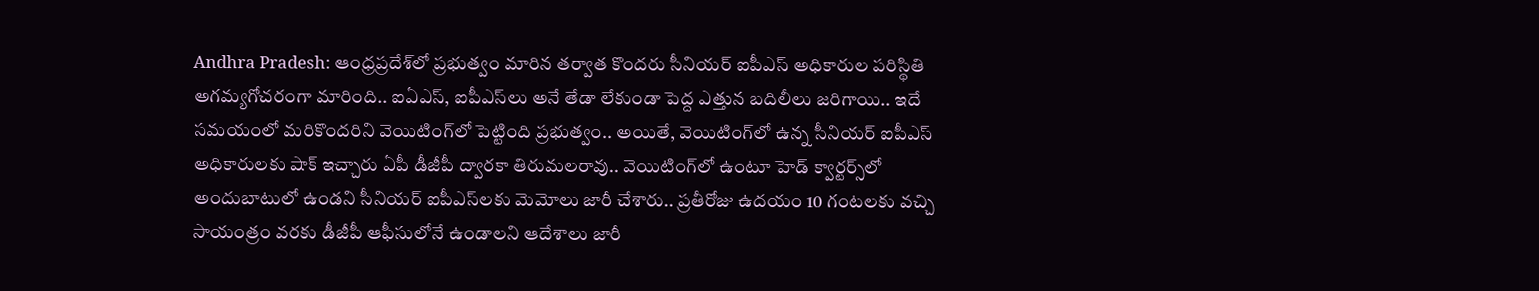Andhra Pradesh: ఆంధ్రప్రదేశ్‌లో ప్రభుత్వం మారిన తర్వాత కొందరు సీనియర్‌ ఐపీఎస్‌ అధికారుల పరిస్థితి అగమ్యగోచరంగా మారింది.. ఐఏఎస్‌, ఐపీఎస్‌లు అనే తేడా లేకుండా పెద్ద ఎత్తున బదిలీలు జరిగాయి.. ఇదే సమయంలో మరికొందరిని వెయిటింగ్‌లో పెట్టింది ప్రభుత్వం.. అయితే, వెయిటింగ్‌లో ఉన్న సీనియర్ ఐపీఎస్ అధికారులకు షాక్‌ ఇచ్చారు ఏపీ డీజీపీ ద్వారకా తిరుమలరావు.. వెయిటింగ్‌లో ఉంటూ హెడ్ క్వార్టర్స్‌లో అందుబాటులో ఉండని సీనియర్ ఐపీఎస్‌లకు మెమోలు జారీ చేశారు.. ప్రతీరోజు ఉదయం 10 గంటలకు వచ్చి సాయంత్రం వరకు డీజీపీ ఆఫీసులోనే ఉండాలని ఆదేశాలు జారీ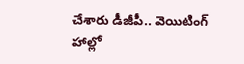చేశారు డీజీపీ.. వెయిటింగ్ హాల్లో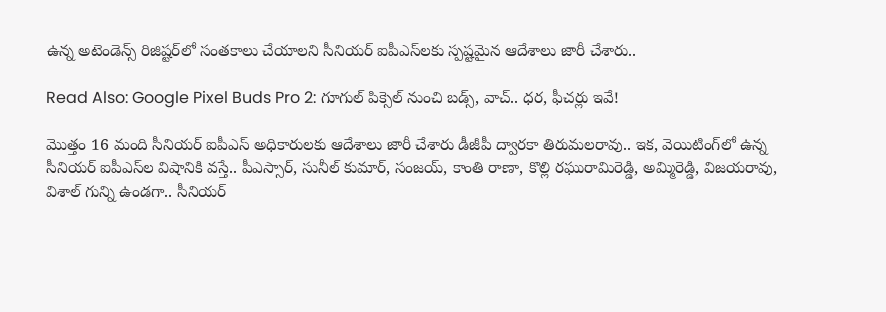ఉన్న అటెండెన్స్ రిజిష్టర్‌లో సంతకాలు చేయాలని సీనియర్ ఐపీఎస్‌లకు స్పష్టమైన ఆదేశాలు జారీ చేశారు..

Read Also: Google Pixel Buds Pro 2: గూగుల్‌ పిక్సెల్‌ నుంచి బడ్స్‌, వాచ్‌.. ధర, ఫీచర్లు ఇవే!

మొత్తం 16 మంది సీనియర్ ఐపీఎస్ అధికారులకు ఆదేశాలు జారీ చేశారు డీజీపీ ద్వారకా తిరుమలరావు.. ఇక, వెయిటింగ్‌లో ఉన్న సీనియర్ ఐపీఎస్‌ల విషానికి వస్తే.. పీఎస్సార్, సునీల్ కుమార్, సంజయ్, కాంతి రాణా, కొల్లి రఘురామిరెడ్డి, అమ్మిరెడ్డి, విజయరావు, విశాల్ గున్ని ఉండగా.. సీనియర్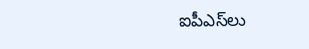ఐపీఎస్‌లు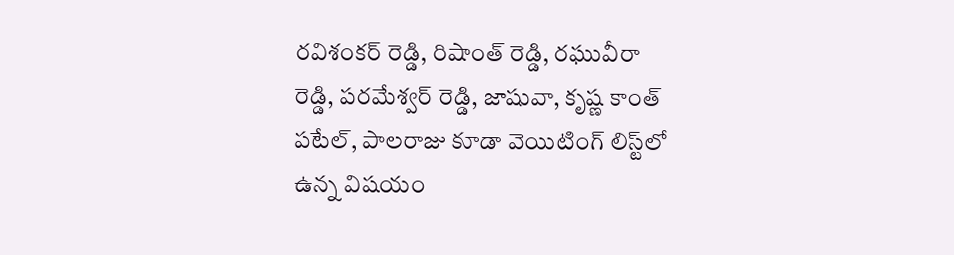రవిశంకర్ రెడ్డి, రిషాంత్ రెడ్డి, రఘువీరా రెడ్డి, పరమేశ్వర్ రెడ్డి, జాషువా, కృష్ణ కాంత్ పటేల్, పాలరాజు కూడా వెయిటింగ్‌ లిస్ట్‌లో ఉన్న విషయం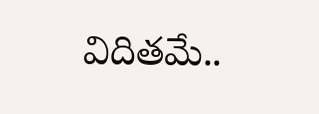విదితమే..